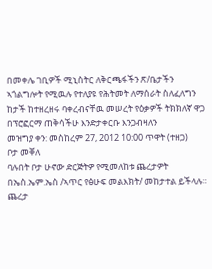በመቀሌ ገቢዎች ሚኒስትር ለቅርጫፋችን ጽ/ቤታችን ኣጎልግሎት የሚዉሉ የተለያዩ የሕትመት ለማሰራት ስለፈለግን ከታች ከተዘረዘሩ ባቀረብናቸዉ መሠረት የዕቃዎች ትክክለኛ ዋጋ በፕሮፎርማ ጠቅሳችሁ እንድታቀርቡ እንጋብዛለን
መዝግያ ቀን: መስከረም 27, 2012 10:00 ጥዋት (ተዘጋ)
ቦታ መቐለ
ባሉበት ቦታ ሁኖው ድርጅትዎ የሚመለከቱ ጨረታዎት በኤስ.ኤም.ኤስ /ኣጥር የፅሁፍ መልእክት/ መከታተል ይችላሉ።
ጨረታ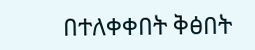በተለቀቀበት ቅፅበት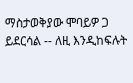ማስታወቅያው ሞባይዎ ጋ ይደርሳል -- ለዚ እንዲከፍሉት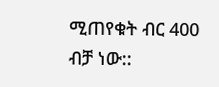ሚጠየቁት ብር 400 ብቻ ነው::